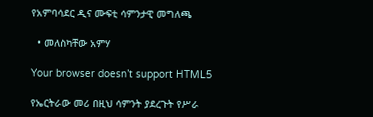የአምባሳደር ዲና ሙፍቲ ሳምንታዊ መግለጫ

  • መለስካቸው አምሃ

Your browser doesn’t support HTML5

የኤርትራው መሪ በዚህ ሳምንት ያደረጉት የሥራ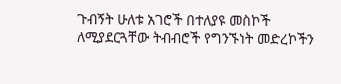ጉብኝት ሁለቱ አገሮች በተለያዩ መስኮች ለሚያደርጓቸው ትብብሮች የግንኙነት መድረኮችን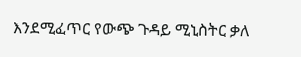እንደሚፈጥር የውጭ ጉዳይ ሚኒስትር ቃለ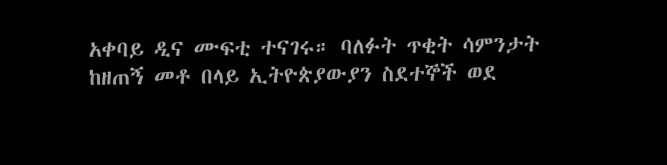አቀባይ ዲና ሙፍቲ ተናገሩ። ባለፉት ጥቂት ሳምንታት ከዘጠኝ መቶ በላይ ኢትዮጵያውያን ስደተኞች ወደ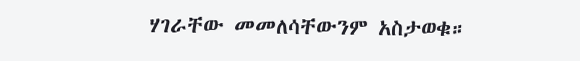ሃገራቸው መመለሳቸውንም አስታወቁ።